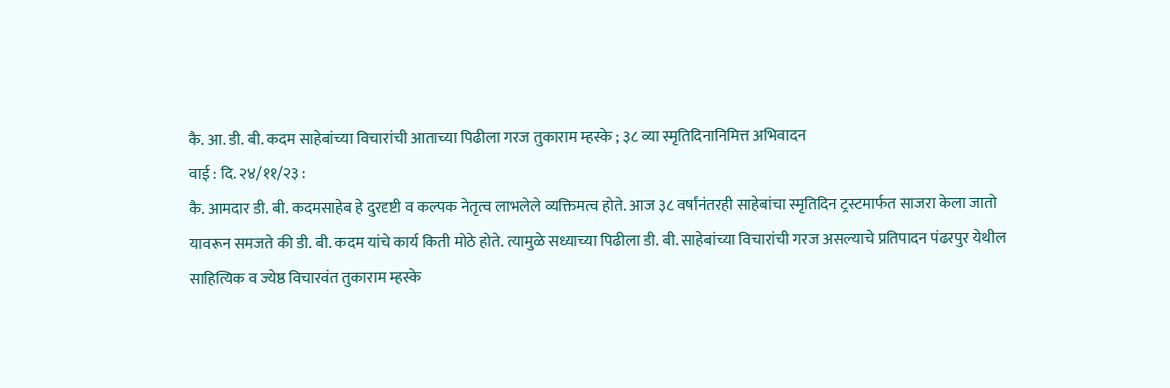कै. आ. डी. बी. कदम साहेबांच्या विचारांची आताच्या पिढीला गरज तुकाराम म्हस्के ; ३८ व्या स्मृतिदिनानिमित्त अभिवादन
वाई : दि. २४/११/२३ :
कै. आमदार डी. बी. कदमसाहेब हे दुरदृष्टी व कल्पक नेतृत्व लाभलेले व्यक्तिमत्व होते. आज ३८ वर्षांनंतरही साहेबांचा स्मृतिदिन ट्रस्टमार्फत साजरा केला जातो यावरून समजते की डी. बी. कदम यांचे कार्य किती मोठे होते. त्यामुळे सध्याच्या पिढीला डी. बी. साहेबांच्या विचारांची गरज असल्याचे प्रतिपादन पंढरपुर येथील साहित्यिक व ज्येष्ठ विचारवंत तुकाराम म्हस्के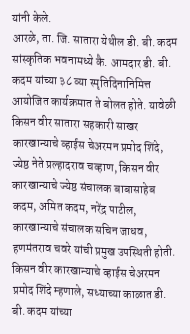यांनी केले.
आरळे, ता. जि. सातारा येथील डी. बी. कदम सांस्कृतिक भवनामध्ये कै. आमदार डी. बी. कदम यांच्या ३८ व्या स्मृतिदिनानिमित्त आयोजित कार्यक्रमात ते बोलत होते. यावेळी किसन वीर सातारा सहकारी साखर कारखान्याचे व्हाईस चेअरमन प्रमोद शिंदे, ज्येष्ठ नेते प्रल्हादराव चव्हाण, किसन वीर कारखान्याचे ज्येष्ठ संचालक बाबासाहेब कदम, अमित कदम, नरेंद्र पाटील, कारखान्याचे संचालक सचिन जाधव, हणमंतराव चवरे यांची प्रमुख उपस्थिती होती.
किसन वीर कारखान्याचे व्हाईस चेअरमन प्रमोद शिंदे म्हणाले, सध्याच्या काळात डी. बी. कदम यांच्या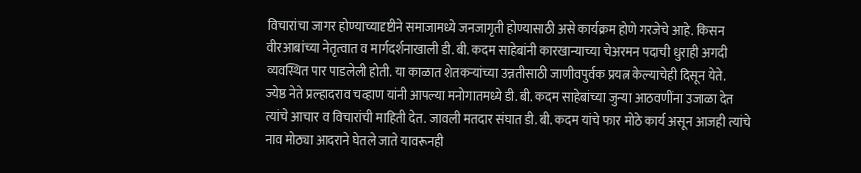विचारांचा जागर होण्याच्यादृष्टीने समाजामध्ये जनजागृती होण्यासाठी असे कार्यक्रम होणे गरजेचे आहे. किसन वीरआबांच्या नेतृत्वात व मार्गदर्शनाखाली डी. बी. कदम साहेबांनी कारखान्याच्या चेअरमन पदाची धुराही अगदी व्यवस्थित पार पाडलेली होती. या काळात शेतकऱ्यांच्या उन्नतीसाठी जाणीवपुर्वक प्रयत्न केल्याचेही दिसून येते.
ज्येष्ठ नेते प्रल्हादराव चव्हाण यांनी आपल्या मनोगातमध्ये डी. बी. कदम साहेबांच्या जुन्या आठवणींना उजाळा देत त्यांचे आचार व विचारांची माहिती देत. जावली मतदार संघात डी. बी. कदम यांचे फार मोठे कार्य असून आजही त्यांचे नाव मोठ्या आदराने घेतले जाते यावरूनही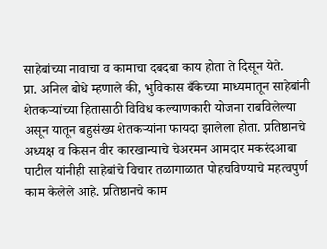साहेबांच्या नावाचा व कामाचा दबदबा काय होता ते दिसून येते.
प्रा. अनिल बोधे म्हणाले की, भुविकास बँकेच्या माध्यमातून साहेबांनी शेतकऱ्यांच्या हितासाठी विविध कल्याणकारी योजना राबविलेल्या असून यातून बहुसंख्य शेतकऱ्यांना फायदा झालेला होता. प्रतिष्ठानचे
अध्यक्ष व किसन वीर कारखान्याचे चेअरमन आमदार मकरंदआबा पाटील यांनीही साहेबांचे विचार तळागाळात पोहचविण्याचे महत्वपुर्ण काम केलेले आहे. प्रतिष्ठानचे काम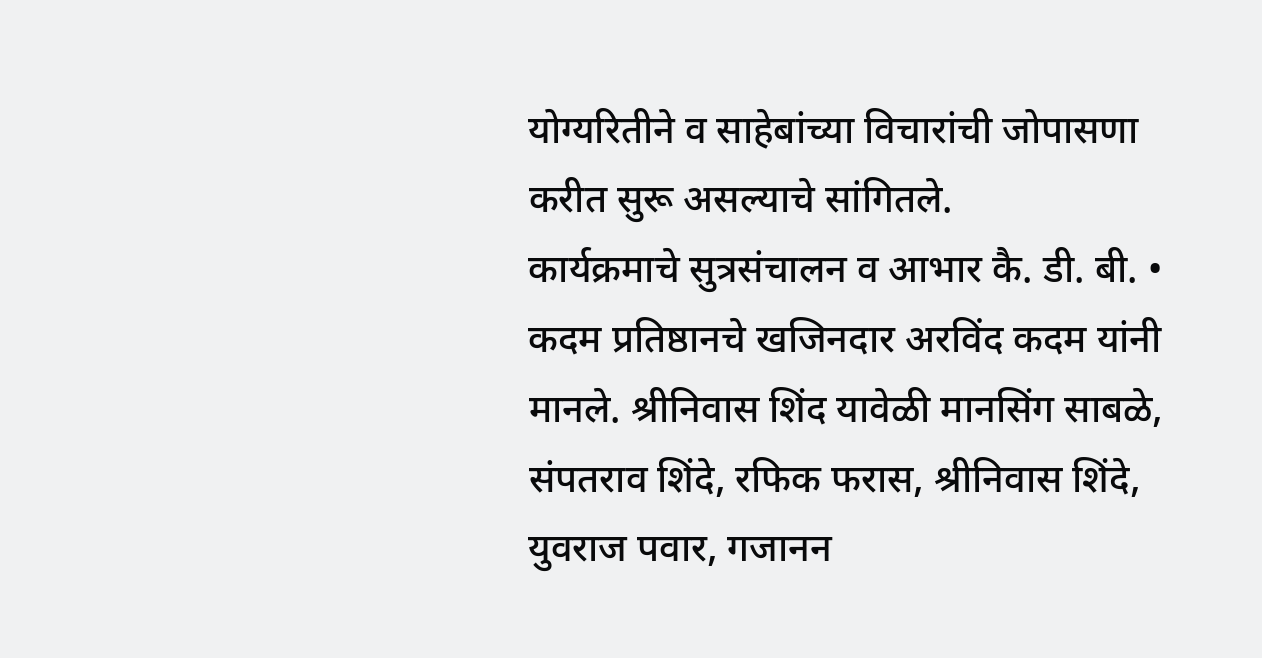योग्यरितीने व साहेबांच्या विचारांची जोपासणा करीत सुरू असल्याचे सांगितले.
कार्यक्रमाचे सुत्रसंचालन व आभार कै. डी. बी. • कदम प्रतिष्ठानचे खजिनदार अरविंद कदम यांनी मानले. श्रीनिवास शिंद यावेळी मानसिंग साबळे, संपतराव शिंदे, रफिक फरास, श्रीनिवास शिंदे, युवराज पवार, गजानन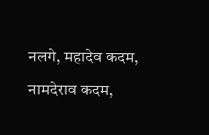नलगे, महादेव कदम, नामदेराव कदम,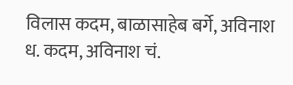विलास कदम, बाळासाहेब बर्गे, अविनाश ध. कदम, अविनाश चं.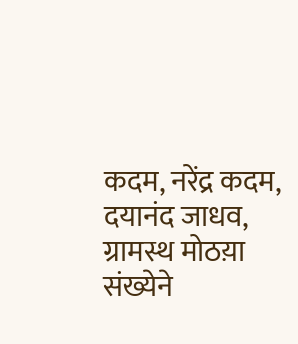कदम, नरेंद्र कदम, दयानंद जाधव, ग्रामस्थ मोठय़ा संख्येने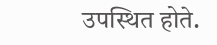उपस्थित होते.